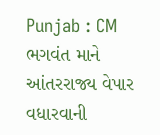Punjab : CM ભગવંત માને આંતરરાજ્ય વેપાર વધારવાની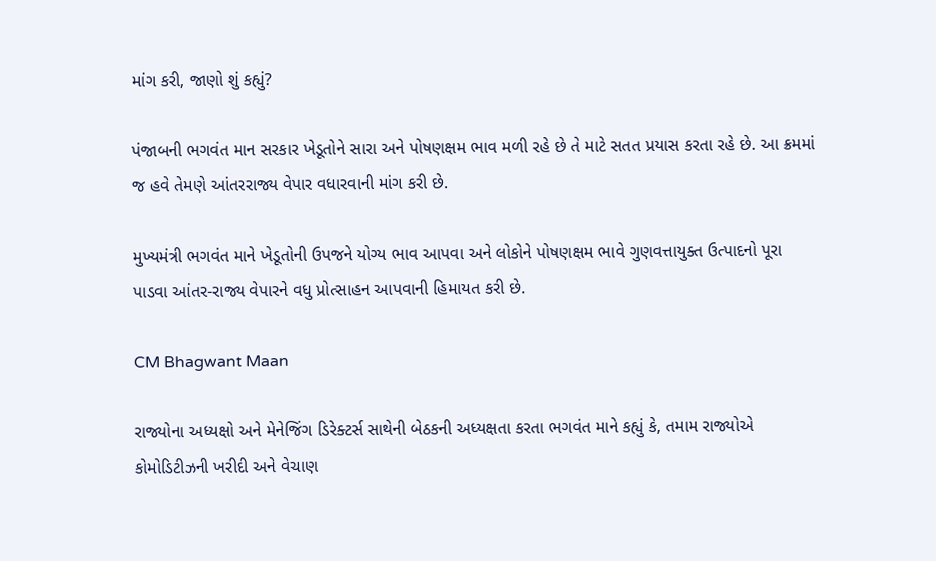માંગ કરી, જાણો શું કહ્યું?

પંજાબની ભગવંત માન સરકાર ખેડૂતોને સારા અને પોષણક્ષમ ભાવ મળી રહે છે તે માટે સતત પ્રયાસ કરતા રહે છે. આ ક્રમમાં જ હવે તેમણે આંતરરાજ્ય વેપાર વધારવાની માંગ કરી છે.

મુખ્યમંત્રી ભગવંત માને ખેડૂતોની ઉપજને યોગ્ય ભાવ આપવા અને લોકોને પોષણક્ષમ ભાવે ગુણવત્તાયુક્ત ઉત્પાદનો પૂરા પાડવા આંતર-રાજ્ય વેપારને વધુ પ્રોત્સાહન આપવાની હિમાયત કરી છે.

CM Bhagwant Maan

રાજ્યોના અધ્યક્ષો અને મેનેજિંગ ડિરેક્ટર્સ સાથેની બેઠકની અધ્યક્ષતા કરતા ભગવંત માને કહ્યું કે, તમામ રાજ્યોએ કોમોડિટીઝની ખરીદી અને વેચાણ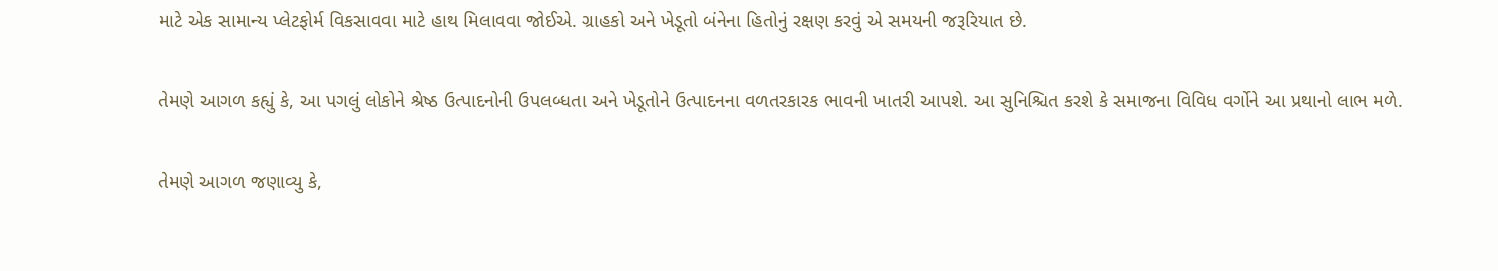માટે એક સામાન્ય પ્લેટફોર્મ વિકસાવવા માટે હાથ મિલાવવા જોઈએ. ગ્રાહકો અને ખેડૂતો બંનેના હિતોનું રક્ષણ કરવું એ સમયની જરૂરિયાત છે.

તેમણે આગળ કહ્યું કે, આ પગલું લોકોને શ્રેષ્ઠ ઉત્પાદનોની ઉપલબ્ધતા અને ખેડૂતોને ઉત્પાદનના વળતરકારક ભાવની ખાતરી આપશે. આ સુનિશ્ચિત કરશે કે સમાજના વિવિધ વર્ગોને આ પ્રથાનો લાભ મળે.

તેમણે આગળ જણાવ્યુ કે,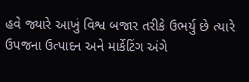હવે જ્યારે આખું વિશ્વ બજાર તરીકે ઉભર્યુ છે ત્યારે ઉપજના ઉત્પાદન અને માર્કેટિંગ અંગે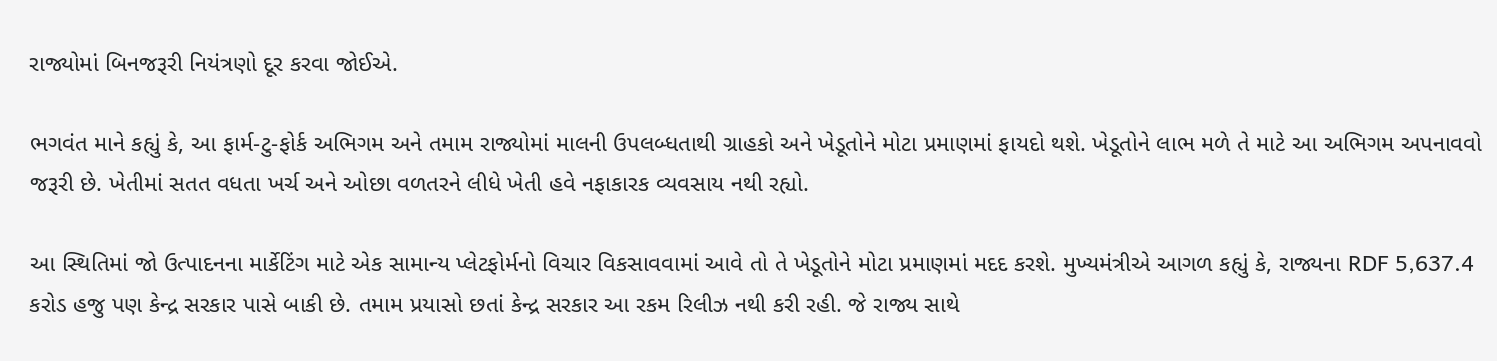રાજ્યોમાં બિનજરૂરી નિયંત્રણો દૂર કરવા જોઈએ.

ભગવંત માને કહ્યું કે, આ ફાર્મ-ટુ-ફોર્ક અભિગમ અને તમામ રાજ્યોમાં માલની ઉપલબ્ધતાથી ગ્રાહકો અને ખેડૂતોને મોટા પ્રમાણમાં ફાયદો થશે. ખેડૂતોને લાભ મળે તે માટે આ અભિગમ અપનાવવો જરૂરી છે. ખેતીમાં સતત વધતા ખર્ચ અને ઓછા વળતરને લીધે ખેતી હવે નફાકારક વ્યવસાય નથી રહ્યો.

આ સ્થિતિમાં જો ઉત્પાદનના માર્કેટિંગ માટે એક સામાન્ય પ્લેટફોર્મનો વિચાર વિકસાવવામાં આવે તો તે ખેડૂતોને મોટા પ્રમાણમાં મદદ કરશે. મુખ્યમંત્રીએ આગળ કહ્યું કે, રાજ્યના RDF 5,637.4 કરોડ હજુ પણ કેન્દ્ર સરકાર પાસે બાકી છે. તમામ પ્રયાસો છતાં કેન્દ્ર સરકાર આ રકમ રિલીઝ નથી કરી રહી. જે રાજ્ય સાથે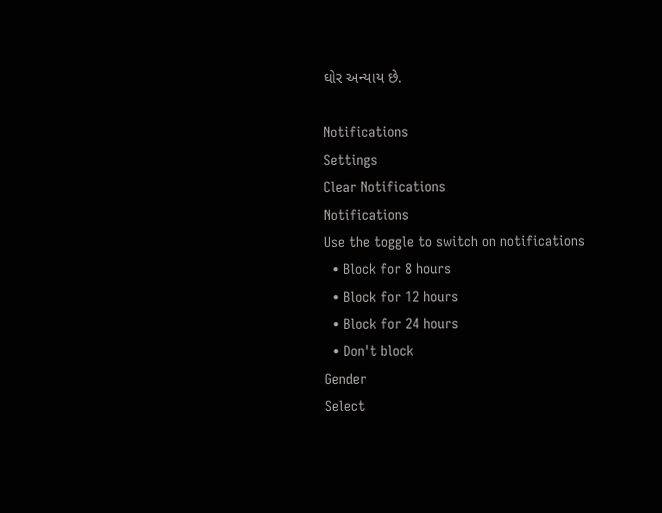ઘોર અન્યાય છે.

Notifications
Settings
Clear Notifications
Notifications
Use the toggle to switch on notifications
  • Block for 8 hours
  • Block for 12 hours
  • Block for 24 hours
  • Don't block
Gender
Select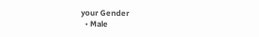your Gender
  • Male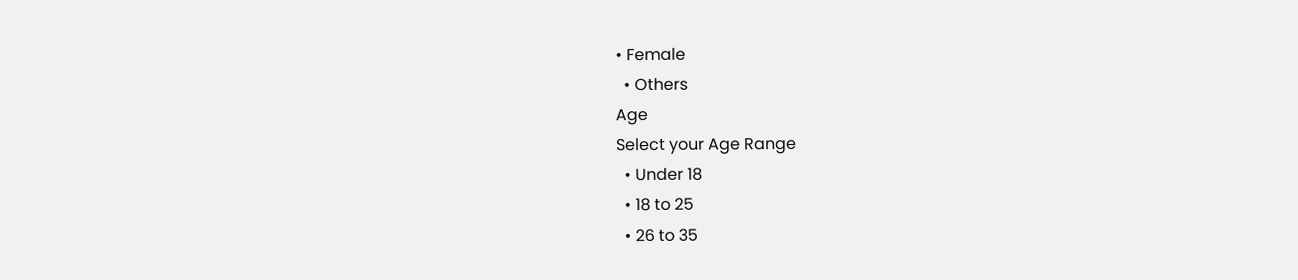• Female
  • Others
Age
Select your Age Range
  • Under 18
  • 18 to 25
  • 26 to 35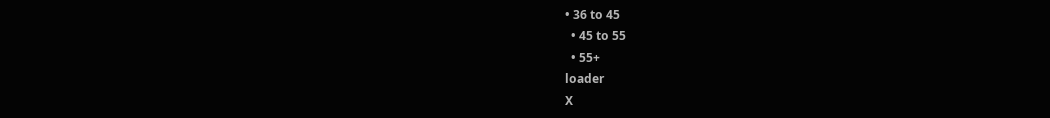• 36 to 45
  • 45 to 55
  • 55+
loader
X